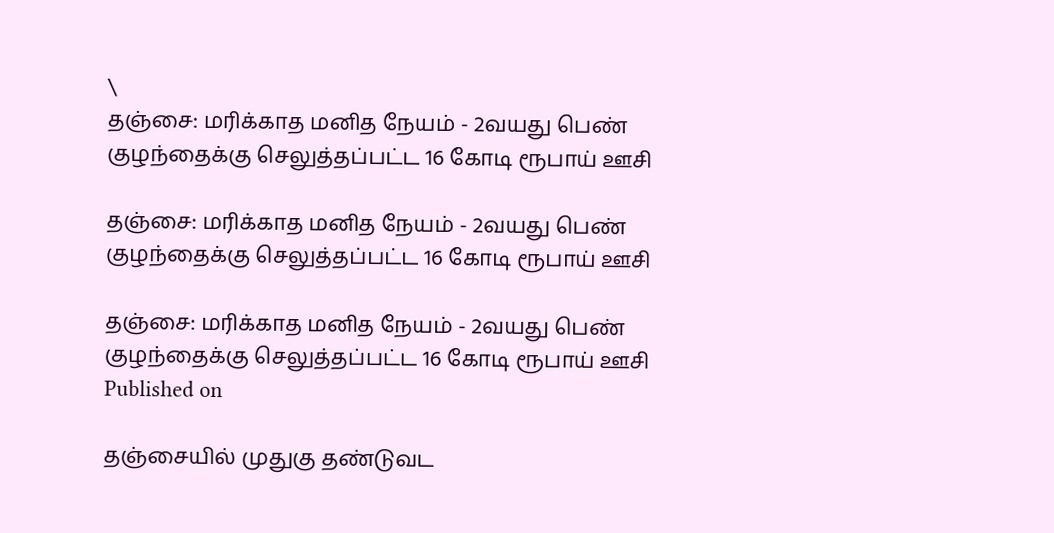\
தஞ்சை: மரிக்காத மனித நேயம் - 2வயது பெண் குழந்தைக்கு செலுத்தப்பட்ட 16 கோடி ரூபாய் ஊசி

தஞ்சை: மரிக்காத மனித நேயம் - 2வயது பெண் குழந்தைக்கு செலுத்தப்பட்ட 16 கோடி ரூபாய் ஊசி

தஞ்சை: மரிக்காத மனித நேயம் - 2வயது பெண் குழந்தைக்கு செலுத்தப்பட்ட 16 கோடி ரூபாய் ஊசி
Published on

தஞ்சையில் முதுகு தண்டுவட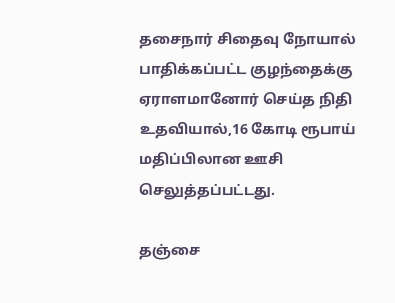தசைநார் சிதைவு நோயால் பாதிக்கப்பட்ட குழந்தைக்கு ஏராளமானோர் செய்த நிதி உதவியால்,16 கோடி ரூபாய் மதிப்பிலான ஊசி செலுத்தப்பட்டது.

தஞ்சை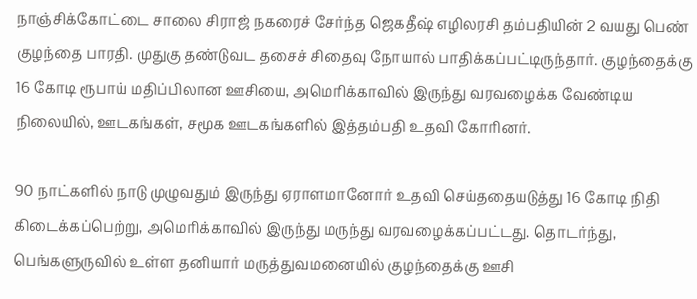நாஞ்சிக்கோட்டை சாலை சிராஜ் நகரைச் சேர்ந்த ஜெகதீஷ் எழிலரசி தம்பதியின் 2 வயது பெண் குழந்தை பாரதி. முதுகு தண்டுவட தசைச் சிதைவு நோயால் பாதிக்கப்பட்டிருந்தார். குழந்தைக்கு 16 கோடி ரூபாய் மதிப்பிலான ஊசியை, அமெரிக்காவில் இருந்து வரவழைக்க வேண்டிய நிலையில், ஊடகங்கள், சமூக ஊடகங்களில் இத்தம்பதி உதவி கோரினர்.

90 நாட்களில் நாடு முழுவதும் இருந்து ஏராளமானோர் உதவி செய்ததையடுத்து 16 கோடி நிதி கிடைக்கப்பெற்று, அமெரிக்காவில் இருந்து மருந்து வரவழைக்கப்பட்டது. தொடர்ந்து, பெங்களுருவில் உள்ள தனியார் மருத்துவமனையில் குழந்தைக்கு ஊசி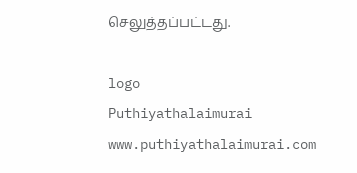செலுத்தப்பட்டது.

logo
Puthiyathalaimurai
www.puthiyathalaimurai.com